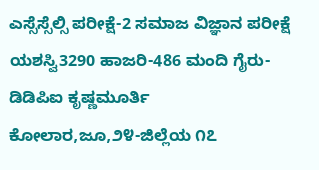ಎಸ್ಸೆಸ್ಸೆಲ್ಸಿ ಪರೀಕ್ಷೆ-2 ಸಮಾಜ ವಿಜ್ಞಾನ ಪರೀಕ್ಷೆ ಯಶಸ್ವಿ3290 ಹಾಜರಿ-486 ಮಂದಿ ಗೈರು-ಡಿಡಿಪಿಐ ಕೃಷ್ಣಮೂರ್ತಿ
ಕೋಲಾರ,ಜೂ,೨೪-ಜಿಲ್ಲೆಯ ೧೭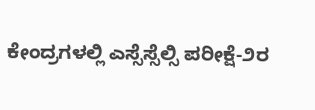ಕೇಂದ್ರಗಳಲ್ಲಿ ಎಸ್ಸೆಸ್ಸೆಲ್ಸಿ ಪರೀಕ್ಷೆ-೨ರ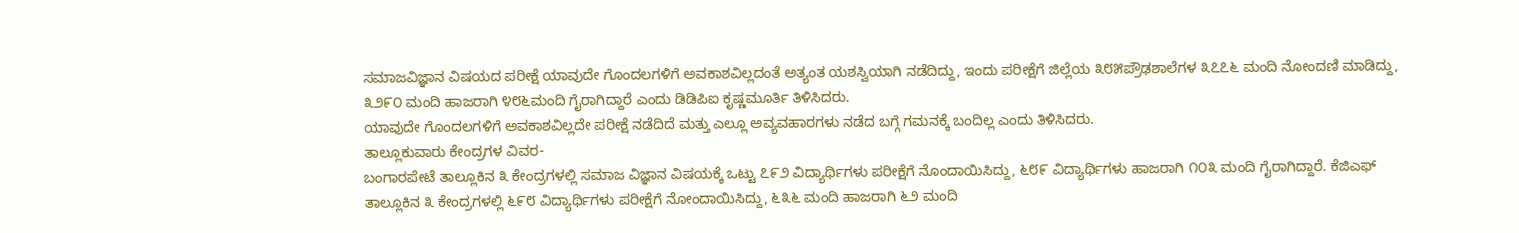ಸಮಾಜವಿಜ್ಞಾನ ವಿಷಯದ ಪರೀಕ್ಷೆ ಯಾವುದೇ ಗೊಂದಲಗಳಿಗೆ ಅವಕಾಶವಿಲ್ಲದಂತೆ ಅತ್ಯಂತ ಯಶಸ್ವಿಯಾಗಿ ನಡೆದಿದ್ದು, ಇಂದು ಪರೀಕ್ಷೆಗೆ ಜಿಲ್ಲೆಯ ೩೮೫ಪ್ರೌಢಶಾಲೆಗಳ ೩೭೭೬ ಮಂದಿ ನೋಂದಣಿ ಮಾಡಿದ್ದು, ೩೨೯೦ ಮಂದಿ ಹಾಜರಾಗಿ ೪೮೬ಮಂದಿ ಗೈರಾಗಿದ್ದಾರೆ ಎಂದು ಡಿಡಿಪಿಐ ಕೃಷ್ಣಮೂರ್ತಿ ತಿಳಿಸಿದರು.
ಯಾವುದೇ ಗೊಂದಲಗಳಿಗೆ ಅವಕಾಶವಿಲ್ಲದೇ ಪರೀಕ್ಷೆ ನಡೆದಿದೆ ಮತ್ತು ಎಲ್ಲೂ ಅವ್ಯವಹಾರಗಳು ನಡೆದ ಬಗ್ಗೆ ಗಮನಕ್ಕೆ ಬಂದಿಲ್ಲ ಎಂದು ತಿಳಿಸಿದರು.
ತಾಲ್ಲೂಕುವಾರು ಕೇಂದ್ರಗಳ ವಿವರ-
ಬಂಗಾರಪೇಟೆ ತಾಲ್ಲೂಕಿನ ೩ ಕೇಂದ್ರಗಳಲ್ಲಿ ಸಮಾಜ ವಿಜ್ಞಾನ ವಿಷಯಕ್ಕೆ ಒಟ್ಟು ೭೯೨ ವಿದ್ಯಾರ್ಥಿಗಳು ಪರೀಕ್ಷೆಗೆ ನೊಂದಾಯಿಸಿದ್ದು, ೬೮೯ ವಿದ್ಯಾರ್ಥಿಗಳು ಹಾಜರಾಗಿ ೧೦೩ ಮಂದಿ ಗೈರಾಗಿದ್ದಾರೆ. ಕೆಜಿಎಫ್ ತಾಲ್ಲೂಕಿನ ೩ ಕೇಂದ್ರಗಳಲ್ಲಿ ೬೯೮ ವಿದ್ಯಾರ್ಥಿಗಳು ಪರೀಕ್ಷೆಗೆ ನೋಂದಾಯಿಸಿದ್ದು, ೬೩೬ ಮಂದಿ ಹಾಜರಾಗಿ ೬೨ ಮಂದಿ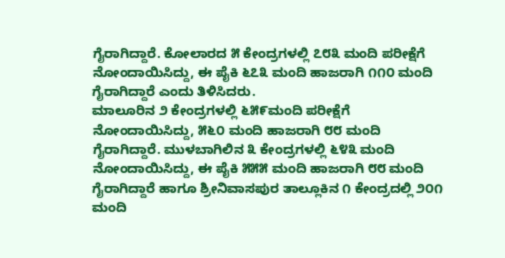ಗೈರಾಗಿದ್ದಾರೆ. ಕೋಲಾರದ ೫ ಕೇಂದ್ರಗಳಲ್ಲಿ ೭೮೩ ಮಂದಿ ಪರೀಕ್ಷೆಗೆ ನೋಂದಾಯಿಸಿದ್ದು, ಈ ಪೈಕಿ ೬೭೩ ಮಂದಿ ಹಾಜರಾಗಿ ೧೧೦ ಮಂದಿ ಗೈರಾಗಿದ್ದಾರೆ ಎಂದು ತಿಳಿಸಿದರು.
ಮಾಲೂರಿನ ೨ ಕೇಂದ್ರಗಳಲ್ಲಿ ೬೫೯ಮಂದಿ ಪರೀಕ್ಷೆಗೆ ನೋಂದಾಯಿಸಿದ್ದು, ೫೬೦ ಮಂದಿ ಹಾಜರಾಗಿ ೮೮ ಮಂದಿ ಗೈರಾಗಿದ್ದಾರೆ. ಮುಳಬಾಗಿಲಿನ ೩ ಕೇಂದ್ರಗಳಲ್ಲಿ ೬೪೩ ಮಂದಿ ನೋಂದಾಯಿಸಿದ್ದು, ಈ ಪೈಕಿ ೫೫೫ ಮಂದಿ ಹಾಜರಾಗಿ ೮೮ ಮಂದಿ ಗೈರಾಗಿದ್ದಾರೆ ಹಾಗೂ ಶ್ರೀನಿವಾಸಪುರ ತಾಲ್ಲೂಕಿನ ೧ ಕೇಂದ್ರದಲ್ಲಿ ೨೦೧ ಮಂದಿ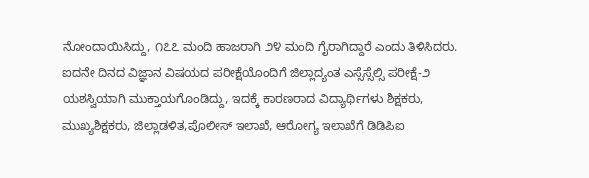ನೋಂದಾಯಿಸಿದ್ದು, ೧೭೭ ಮಂದಿ ಹಾಜರಾಗಿ ೨೪ ಮಂದಿ ಗೈರಾಗಿದ್ದಾರೆ ಎಂದು ತಿಳಿಸಿದರು.
ಐದನೇ ದಿನದ ವಿಜ್ಞಾನ ವಿಷಯದ ಪರೀಕ್ಷೆಯೊಂದಿಗೆ ಜಿಲ್ಲಾದ್ಯಂತ ಎಸ್ಸೆಸ್ಸೆಲ್ಸಿ ಪರೀಕ್ಷೆ-೨ ಯಶಸ್ವಿಯಾಗಿ ಮುಕ್ತಾಯಗೊಂಡಿದ್ದು, ಇದಕ್ಕೆ ಕಾರಣರಾದ ವಿದ್ಯಾರ್ಥಿಗಳು ಶಿಕ್ಷಕರು, ಮುಖ್ಯಶಿಕ್ಷಕರು, ಜಿಲ್ಲಾಡಳಿತ,ಪೊಲೀಸ್ ಇಲಾಖೆ, ಆರೋಗ್ಯ ಇಲಾಖೆಗೆ ಡಿಡಿಪಿಐ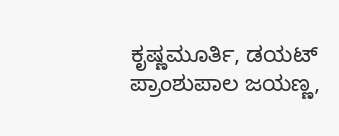ಕೃಷ್ಣಮೂರ್ತಿ, ಡಯಟ್ ಪ್ರಾಂಶುಪಾಲ ಜಯಣ್ಣ,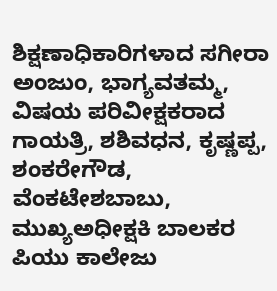ಶಿಕ್ಷಣಾಧಿಕಾರಿಗಳಾದ ಸಗೀರಾ ಅಂಜುಂ, ಭಾಗ್ಯವತಮ್ಮ, ವಿಷಯ ಪರಿವೀಕ್ಷಕರಾದ ಗಾಯತ್ರಿ, ಶಶಿವಧನ, ಕೃಷ್ಣಪ್ಪ, ಶಂಕರೇಗೌಡ, ವೆಂಕಟೇಶಬಾಬು, ಮುಖ್ಯಅಧೀಕ್ಷಕಿ ಬಾಲಕರ ಪಿಯು ಕಾಲೇಜು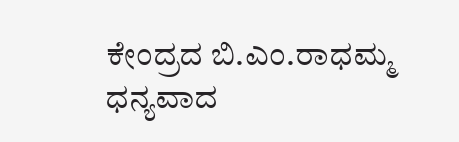ಕೇಂದ್ರದ ಬಿ.ಎಂ.ರಾಧಮ್ಮ ಧನ್ಯವಾದ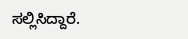ಸಲ್ಲಿಸಿದ್ದಾರೆ.